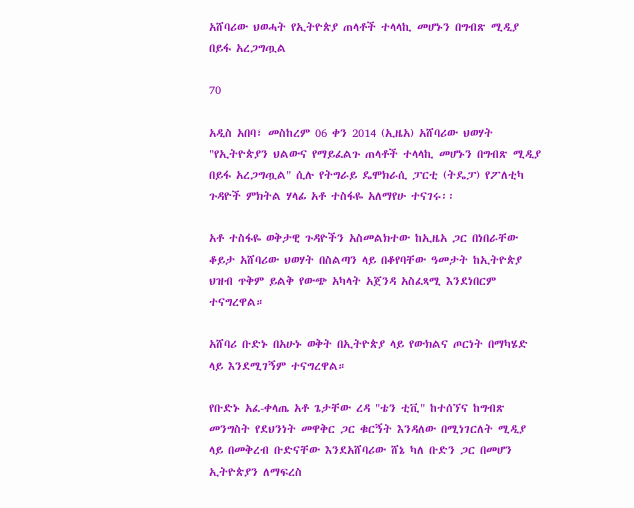አሸባሪው ህወሓት የኢትዮጵያ ጠላቶች ተላላኪ መሆኑን በግብጽ ሚዲያ በይፋ አረጋግጧል

70

አዲስ አበባ፣ መስከረም 06 ቀን 2014 (ኢዜአ) አሸባሪው ህወሃት "የኢትዮጵያን ህልውና የማይፈልጉ ጠላቶች ተላላኪ መሆኑን በግብጽ ሚዲያ በይፋ አረጋግጧል" ሲሉ የትግራይ ዴሞክራሲ ፓርቲ (ትዴፓ) የፖለቲካ ጉዳዮች ምክትል ሃላፊ አቶ ተስፋዬ አለማየሁ ተናገሩ፡፡

አቶ ተስፋዬ ወቅታዊ ጉዳዮችን አስመልክተው ከኢዜአ ጋር በነበራቸው ቆይታ አሸባሪው ህወሃት በስልጣን ላይ በቆየባቸው ዓመታት ከኢትዮጵያ ህዝብ ጥቅም ይልቅ የውጭ አካላት አጀንዳ አስፈጻሚ እንደነበርም ተናግረዋል።

አሸባሪ ቡድኑ በአሁኑ ወቅት በኢትዮጵያ ላይ የውክልና ጦርነት በማካሄድ ላይ እንደሚገኝም ተናግረዋል።

የቡድኑ አፈ-ቀላጤ አቶ ጌታቸው ረዳ "ቴን ቲቪ" ከተሰኘና ከግብጽ መንግስት የደህንነት መዋቅር ጋር ቁርኝት እንዳለው በሚነገርለት ሚዲያ ላይ በመቅረብ ቡድናቸው እንደአሸባሪው ሸኔ ካለ ቡድን ጋር በመሆን ኢትዮጵያን ለማፍረስ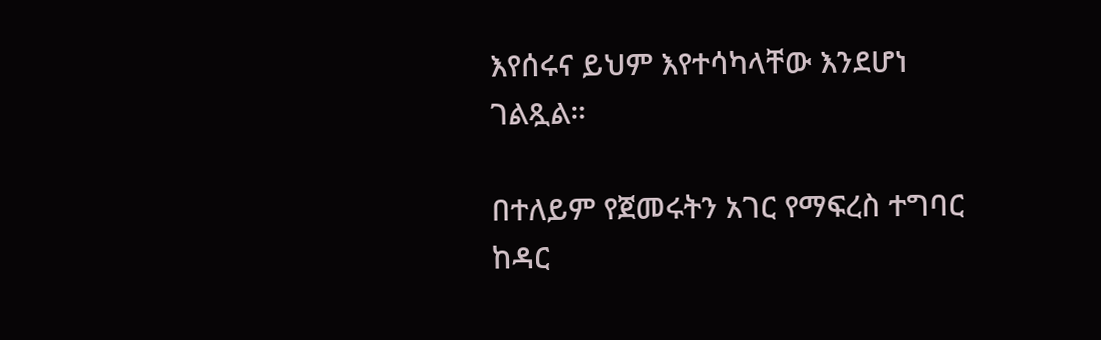እየሰሩና ይህም እየተሳካላቸው እንደሆነ ገልጿል።

በተለይም የጀመሩትን አገር የማፍረስ ተግባር ከዳር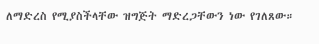ለማድረስ የሚያስችላቸው ዝግጅት ማድረጋቸውን ነው የገለጸው።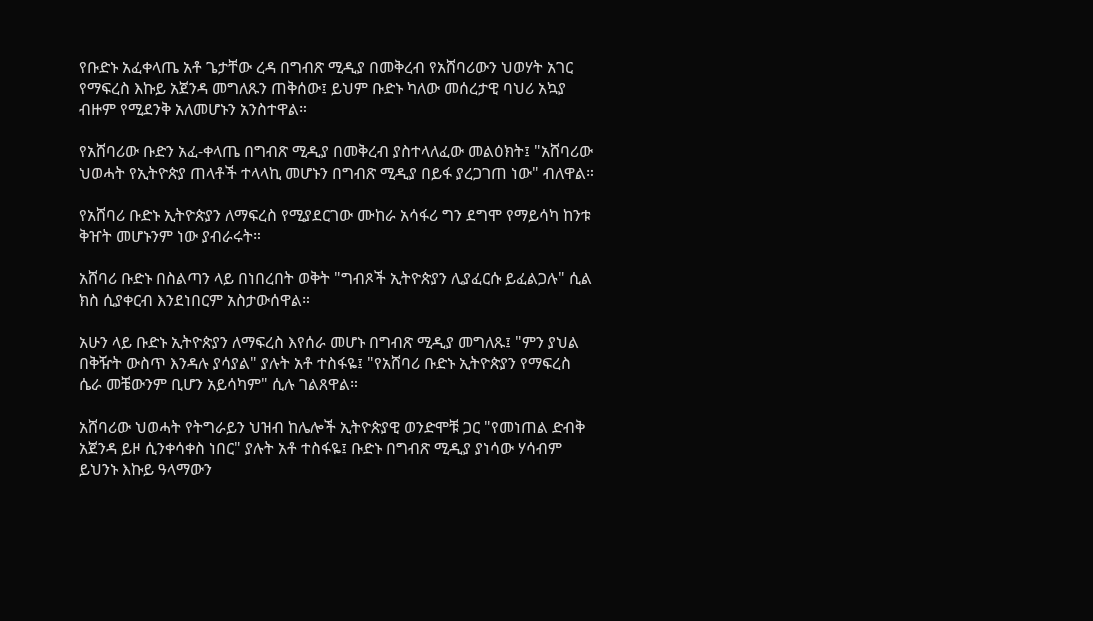የቡድኑ አፈቀላጤ አቶ ጌታቸው ረዳ በግብጽ ሚዲያ በመቅረብ የአሸባሪውን ህወሃት አገር የማፍረስ እኩይ አጀንዳ መግለጹን ጠቅሰው፤ ይህም ቡድኑ ካለው መሰረታዊ ባህሪ አኳያ ብዙም የሚደንቅ አለመሆኑን አንስተዋል።

የአሸባሪው ቡድን አፈ-ቀላጤ በግብጽ ሚዲያ በመቅረብ ያስተላለፈው መልዕክት፤ "አሸባሪው ህወሓት የኢትዮጵያ ጠላቶች ተላላኪ መሆኑን በግብጽ ሚዲያ በይፋ ያረጋገጠ ነው" ብለዋል።

የአሸባሪ ቡድኑ ኢትዮጵያን ለማፍረስ የሚያደርገው ሙከራ አሳፋሪ ግን ደግሞ የማይሳካ ከንቱ ቅዠት መሆኑንም ነው ያብራሩት።

አሸባሪ ቡድኑ በስልጣን ላይ በነበረበት ወቅት "ግብጾች ኢትዮጵያን ሊያፈርሱ ይፈልጋሉ" ሲል ክስ ሲያቀርብ እንደነበርም አስታውሰዋል።

አሁን ላይ ቡድኑ ኢትዮጵያን ለማፍረስ እየሰራ መሆኑ በግብጽ ሚዲያ መግለጹ፤ "ምን ያህል በቅዥት ውስጥ እንዳሉ ያሳያል" ያሉት አቶ ተስፋዬ፤ "የአሸባሪ ቡድኑ ኢትዮጵያን የማፍረስ ሴራ መቼውንም ቢሆን አይሳካም" ሲሉ ገልጸዋል።

አሸባሪው ህወሓት የትግራይን ህዝብ ከሌሎች ኢትዮጵያዊ ወንድሞቹ ጋር "የመነጠል ድብቅ አጀንዳ ይዞ ሲንቀሳቀስ ነበር" ያሉት አቶ ተስፋዬ፤ ቡድኑ በግብጽ ሚዲያ ያነሳው ሃሳብም ይህንኑ እኩይ ዓላማውን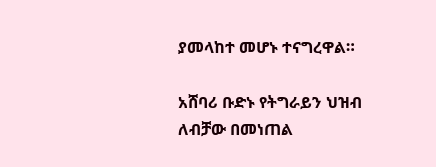ያመላከተ መሆኑ ተናግረዋል።

አሸባሪ ቡድኑ የትግራይን ህዝብ ለብቻው በመነጠል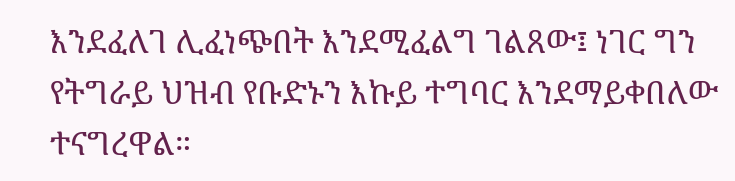እንደፈለገ ሊፈነጭበት እንደሚፈልግ ገልጸው፤ ነገር ግን የትግራይ ህዝብ የቡድኑን እኩይ ተግባር እንደማይቀበለው ተናግረዋል።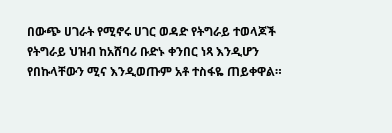በውጭ ሀገራት የሚኖሩ ሀገር ወዳድ የትግራይ ተወላጆች የትግራይ ህዝብ ከአሸባሪ ቡድኑ ቀንበር ነጻ እንዲሆን የበኩላቸውን ሚና እንዲወጡም አቶ ተስፋዬ ጠይቀዋል።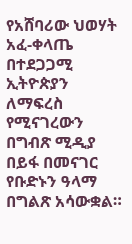የአሸባሪው ህወሃት አፈ-ቀላጤ በተደጋጋሚ ኢትዮጵያን ለማፍረስ የሚናገረውን በግብጽ ሚዲያ በይፋ በመናገር የቡድኑን ዓላማ በግልጽ አሳውቋል።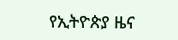የኢትዮጵያ ዜና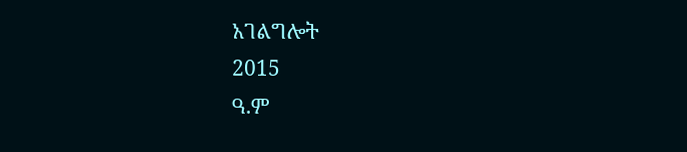አገልግሎት
2015
ዓ.ም